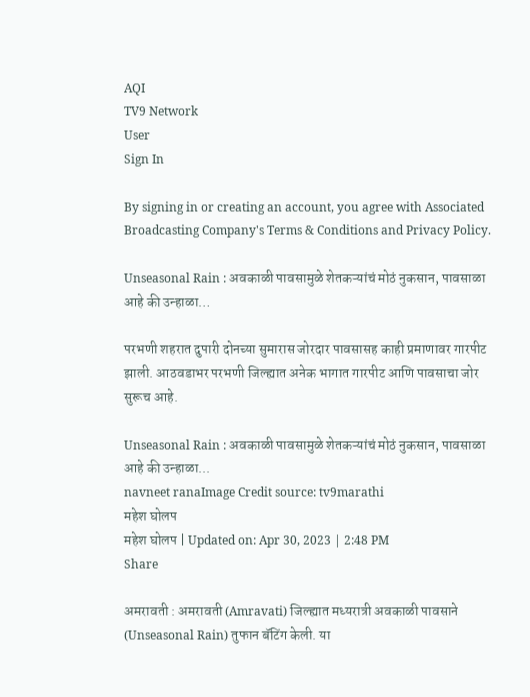AQI
TV9 Network
User
Sign In

By signing in or creating an account, you agree with Associated Broadcasting Company's Terms & Conditions and Privacy Policy.

Unseasonal Rain : अवकाळी पावसामुळे शेतकऱ्यांचं मोठं नुकसान, पावसाळा आहे की उन्हाळा…

परभणी शहरात दुपारी दोनच्या सुमारास जोरदार पावसासह काही प्रमाणावर गारपीट झाली. आठवडाभर परभणी जिल्ह्यात अनेक भागात गारपीट आणि पावसाचा जोर सुरूच आहे.

Unseasonal Rain : अवकाळी पावसामुळे शेतकऱ्यांचं मोठं नुकसान, पावसाळा आहे की उन्हाळा...
navneet ranaImage Credit source: tv9marathi
महेश घोलप
महेश घोलप | Updated on: Apr 30, 2023 | 2:48 PM
Share

अमरावती : अमरावती (Amravati) जिल्ह्यात मध्यरात्री अवकाळी पावसाने (Unseasonal Rain) तुफान बॅटिंग केली. या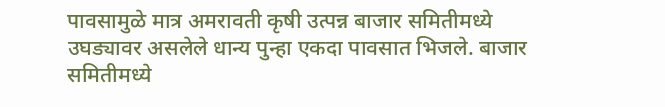पावसामुळे मात्र अमरावती कृषी उत्पन्न बाजार समितीमध्ये उघड्यावर असलेले धान्य पुन्हा एकदा पावसात भिजले. बाजार समितीमध्ये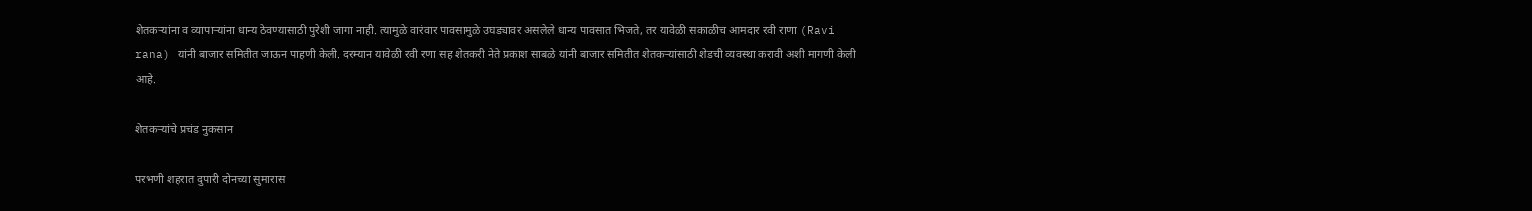शेतकऱ्यांना व व्यापाऱ्यांना धान्य ठेवण्यासाठी पुरेशी जागा नाही. त्यामुळे वारंवार पावसामुळे उघड्यावर असलेले धान्य पावसात भिजते, तर यावेळी सकाळीच आमदार रवी राणा (Ravi rana) यांनी बाजार समितीत जाऊन पाहणी केली. दरम्यान यावेळी रवी रणा सह शेतकरी नेते प्रकाश साबळे यांनी बाजार समितीत शेतकऱ्यांसाठी शेडची व्यवस्था करावी अशी मागणी केली आहे.

शेतकऱ्यांचे प्रचंड नुकसान

परभणी शहरात दुपारी दोनच्या सुमारास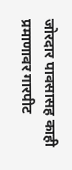जोरदार पावसासह काही प्रमाणावर गारपीट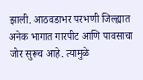झाली. आठवडाभर परभणी जिल्ह्यात अनेक भागात गारपीट आणि पावसाचा जोर सुरूच आहे. त्यामुळे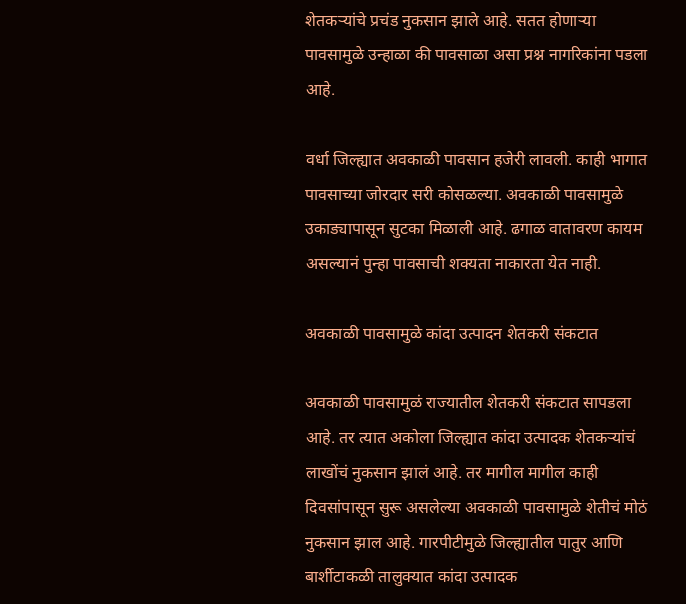शेतकऱ्यांचे प्रचंड नुकसान झाले आहे. सतत होणाऱ्या पावसामुळे उन्हाळा की पावसाळा असा प्रश्न नागरिकांना पडला आहे.

वर्धा जिल्ह्यात अवकाळी पावसान हजेरी लावली. काही भागात पावसाच्या जोरदार सरी कोसळल्या. अवकाळी पावसामुळे उकाड्यापासून सुटका मिळाली आहे. ढगाळ वातावरण कायम असल्यानं पुन्हा पावसाची शक्यता नाकारता येत नाही.

अवकाळी पावसामुळे कांदा उत्पादन शेतकरी संकटात

अवकाळी पावसामुळं राज्यातील शेतकरी संकटात सापडला आहे. तर त्यात अकोला जिल्ह्यात कांदा उत्पादक शेतकऱ्यांचं लाखोंचं नुकसान झालं आहे. तर मागील मागील काही दिवसांपासून सुरू असलेल्या अवकाळी पावसामुळे शेतीचं मोठं नुकसान झाल आहे. गारपीटीमुळे जिल्ह्यातील पातुर आणि बार्शीटाकळी तालुक्यात कांदा उत्पादक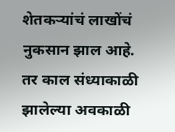शेतकऱ्यांचं लाखोंचं नुकसान झाल आहे. तर काल संध्याकाळी झालेल्या अवकाळी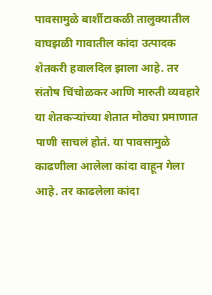पावसामुळे बार्शीटाकळी तालुक्यातील वाघझळी गावातील कांदा उत्पादक शेतकरी हवालदिल झाला आहे. तर संतोष चिंचोळकर आणि मारुती व्यवहारे या शेतकऱ्यांच्या शेतात मोठ्या प्रमाणात पाणी साचलं होतं. या पावसामुळे काढणीला आलेला कांदा वाहून गेला आहे. तर काढलेला कांदा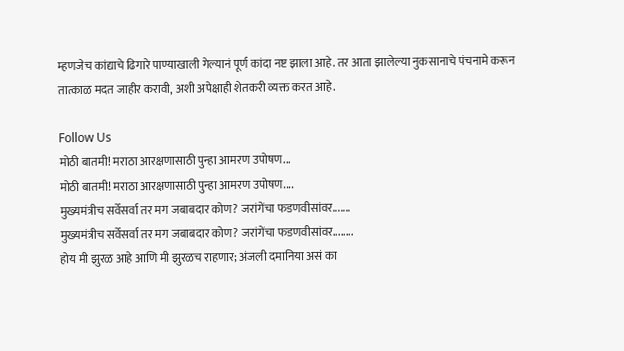म्हणजेच कांद्याचे ढिगारे पाण्याखाली गेल्यानं पूर्ण कांदा नष्ट झाला आहे. तर आता झालेल्या नुकसानाचे पंचनामे करून तात्काळ मदत जाहीर करावी, अशी अपेक्षाही शेतकरी व्यक्त करत आहे.

Follow Us
मोठी बातमी! मराठा आरक्षणासाठी पुन्हा आमरण उपोषण...
मोठी बातमी! मराठा आरक्षणासाठी पुन्हा आमरण उपोषण....
मुख्यमंत्रीच सर्वेसर्वा तर मग जबाबदार कोण? जरांगेंचा फडणवीसांवर.......
मुख्यमंत्रीच सर्वेसर्वा तर मग जबाबदार कोण? जरांगेंचा फडणवीसांवर........
होय मी झुरळ आहे आणि मी झुरळच राहणार; अंजली दमानिया असं का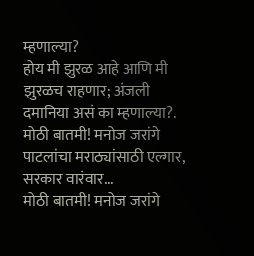म्हणाल्या?
होय मी झुरळ आहे आणि मी झुरळच राहणार; अंजली दमानिया असं का म्हणाल्या?.
मोठी बातमी! मनोज जरांगे पाटलांचा मराठ्यांसाठी एल्गार, सरकार वारंवार...
मोठी बातमी! मनोज जरांगे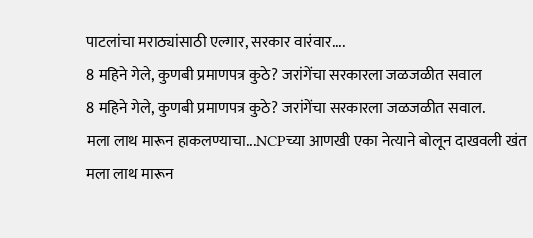पाटलांचा मराठ्यांसाठी एल्गार, सरकार वारंवार....
8 महिने गेले, कुणबी प्रमाणपत्र कुठे? जरांगेंचा सरकारला जळजळीत सवाल
8 महिने गेले, कुणबी प्रमाणपत्र कुठे? जरांगेंचा सरकारला जळजळीत सवाल.
मला लाथ मारून हाकलण्याचा...NCPच्या आणखी एका नेत्याने बोलून दाखवली खंत
मला लाथ मारून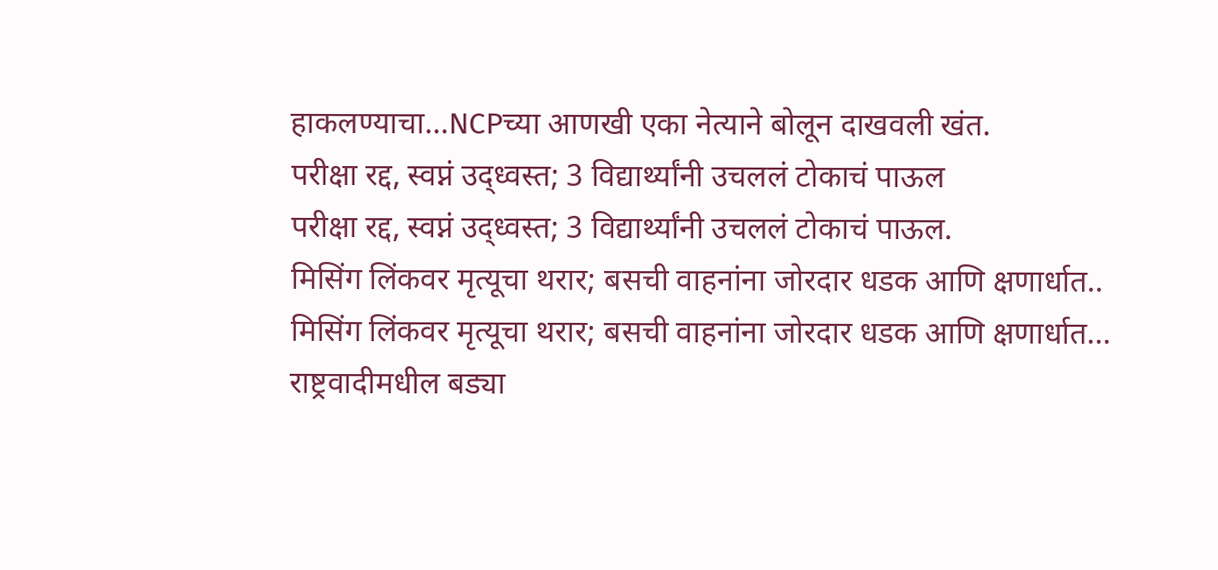हाकलण्याचा...NCPच्या आणखी एका नेत्याने बोलून दाखवली खंत.
परीक्षा रद्द, स्वप्नं उद्ध्वस्त; 3 विद्यार्थ्यांनी उचललं टोकाचं पाऊल
परीक्षा रद्द, स्वप्नं उद्ध्वस्त; 3 विद्यार्थ्यांनी उचललं टोकाचं पाऊल.
मिसिंग लिंकवर मृत्यूचा थरार; बसची वाहनांना जोरदार धडक आणि क्षणार्धात..
मिसिंग लिंकवर मृत्यूचा थरार; बसची वाहनांना जोरदार धडक आणि क्षणार्धात...
राष्ट्रवादीमधील बड्या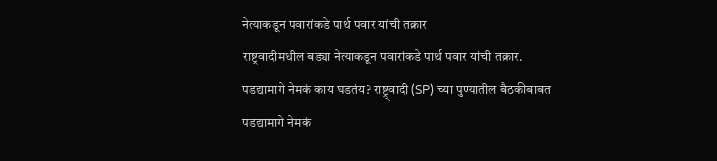नेत्याकडून पवारांकडे पार्थ पवार यांची तक्रार
राष्ट्रवादीमधील बड्या नेत्याकडून पवारांकडे पार्थ पवार यांची तक्रार.
पडद्यामागे नेमकं काय घडतंय? राष्ट्र्वादी (SP) च्या पुण्यातील बैठकीबाबत
पडद्यामागे नेमकं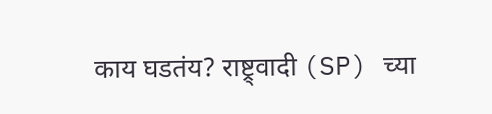काय घडतंय? राष्ट्र्वादी (SP) च्या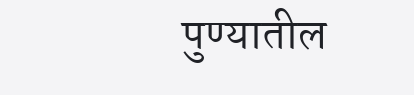पुण्यातील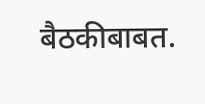बैठकीबाबत.